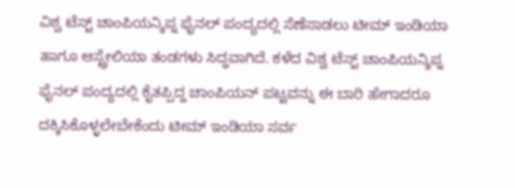ವಿಶ್ವ ಟೆಸ್ಟ್ ಚಾಂಪಿಯನ್ಶಿಪ್ನ ಫೈನಲ್ ಪಂದ್ಯದಲ್ಲಿ ಸೆಣೆಸಾಡಲು ಟೀಮ್ ಇಂಡಿಯಾ ಹಾಗೂ ಆಸ್ಟ್ರೇಲಿಯಾ ತಂಡಗಳು ಸಿದ್ಧವಾಗಿದೆ. ಕಳೆದ ವಿಶ್ವ ಟೆಸ್ಟ್ ಚಾಂಪಿಯನ್ಶಿಪ್ನ ಫೈನಲ್ ಪಂದ್ಯದಲ್ಲಿ ಕೈತಪ್ಪಿದ್ದ ಚಾಂಪಿಯನ್ ಪಟ್ಟವನ್ನು ಈ ಬಾರಿ ಹೇಗಾದರೂ ದಕ್ಕಿಸಿಕೊಳ್ಳಲೇಬೇಕೆಂದು ಟೀಮ್ ಇಂಡಿಯಾ ಸರ್ವ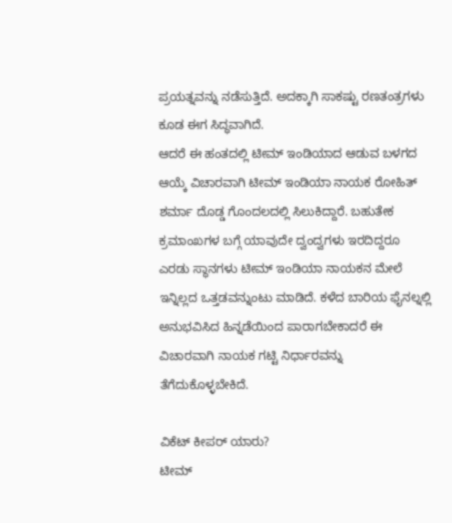ಪ್ರಯತ್ನವನ್ನು ನಡೆಸುತ್ತಿದೆ. ಅದಕ್ಕಾಗಿ ಸಾಕಷ್ಟು ರಣತಂತ್ರಗಳು ಕೂಡ ಈಗ ಸಿದ್ಧವಾಗಿದೆ.
ಆದರೆ ಈ ಹಂತದಲ್ಲಿ ಟೀಮ್ ಇಂಡಿಯಾದ ಆಡುವ ಬಳಗದ ಆಯ್ಕೆ ವಿಚಾರವಾಗಿ ಟೀಮ್ ಇಂಡಿಯಾ ನಾಯಕ ರೋಹಿತ್ ಶರ್ಮಾ ದೊಡ್ಡ ಗೊಂದಲದಲ್ಲಿ ಸಿಲುಕಿದ್ದಾರೆ. ಬಹುತೇಕ ಕ್ರಮಾಂಖಗಳ ಬಗ್ಗೆ ಯಾವುದೇ ದ್ವಂದ್ವಗಳು ಇರದಿದ್ದರೂ ಎರಡು ಸ್ಥಾನಗಳು ಟೀಮ್ ಇಂಡಿಯಾ ನಾಯಕನ ಮೇಲೆ ಇನ್ನಿಲ್ಲದ ಒತ್ತಡವನ್ನುಂಟು ಮಾಡಿದೆ. ಕಳೆದ ಬಾರಿಯ ಫೈನಲ್ನಲ್ಲಿ ಅನುಭವಿಸಿದ ಹಿನ್ನಡೆಯಿಂದ ಪಾರಾಗಬೇಕಾದರೆ ಈ ವಿಚಾರವಾಗಿ ನಾಯಕ ಗಟ್ಟಿ ನಿರ್ಧಾರವನ್ನು ತೆಗೆದುಕೊಳ್ಳಬೇಕಿದೆ.

ವಿಕೆಟ್ ಕೀಪರ್ ಯಾರು?
ಟೀಮ್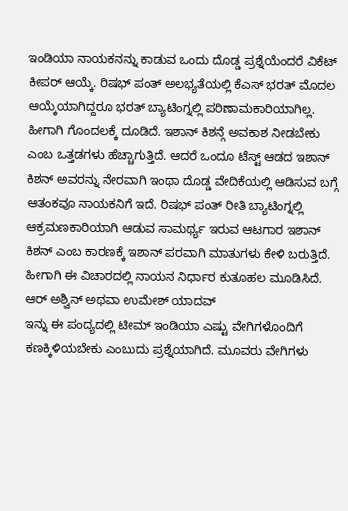ಇಂಡಿಯಾ ನಾಯಕನನ್ನು ಕಾಡುವ ಒಂದು ದೊಡ್ಡ ಪ್ರಶ್ನೆಯೆಂದರೆ ವಿಕೆಟ್ ಕೀಪರ್ ಆಯ್ಕೆ. ರಿಷಭ್ ಪಂತ್ ಅಲಭ್ಯತೆಯಲ್ಲಿ ಕೆಎಸ್ ಭರತ್ ಮೊದಲ ಆಯ್ಕೆಯಾಗಿದ್ದರೂ ಭರತ್ ಬ್ಯಾಟಿಂಗ್ನಲ್ಲಿ ಪರಿಣಾಮಕಾರಿಯಾಗಿಲ್ಲ. ಹೀಗಾಗಿ ಗೊಂದಲಕ್ಕೆ ದೂಡಿದೆ. ಇಶಾನ್ ಕಿಶನ್ಗೆ ಅವಕಾಶ ನೀಡಬೇಕು ಎಂಬ ಒತ್ತಡಗಳು ಹೆಚ್ಚಾಗುತ್ತಿದೆ. ಆದರೆ ಒಂದೂ ಟೆಸ್ಟ್ ಆಡದ ಇಶಾನ್ ಕಿಶನ್ ಅವರನ್ನು ನೇರವಾಗಿ ಇಂಥಾ ದೊಡ್ಡ ವೇದಿಕೆಯಲ್ಲಿ ಆಡಿಸುವ ಬಗ್ಗೆ ಆತಂಕವೂ ನಾಯಕನಿಗೆ ಇದೆ. ರಿಷಭ್ ಪಂತ್ ರೀತಿ ಬ್ಯಾಟಿಂಗ್ನಲ್ಲಿ ಆಕ್ರಮಣಕಾರಿಯಾಗಿ ಆಡುವ ಸಾಮರ್ಥ್ಯ ಇರುವ ಆಟಗಾರ ಇಶಾನ್ ಕಿಶನ್ ಎಂಬ ಕಾರಣಕ್ಕೆ ಇಶಾನ್ ಪರವಾಗಿ ಮಾತುಗಳು ಕೇಳಿ ಬರುತ್ತಿದೆ. ಹೀಗಾಗಿ ಈ ವಿಚಾರದಲ್ಲಿ ನಾಯನ ನಿರ್ಧಾರ ಕುತೂಹಲ ಮೂಡಿಸಿದೆ.
ಆರ್ ಅಶ್ವಿನ್ ಅಥವಾ ಉಮೇಶ್ ಯಾದವ್
ಇನ್ನು ಈ ಪಂದ್ಯದಲ್ಲಿ ಟೀಮ್ ಇಂಡಿಯಾ ಎಷ್ಟು ವೇಗಿಗಳೊಂದಿಗೆ ಕಣಕ್ಕಿಳಿಯಬೇಕು ಎಂಬುದು ಪ್ರಶ್ನೆಯಾಗಿದೆ. ಮೂವರು ವೇಗಿಗಳು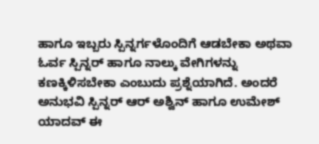ಹಾಗೂ ಇಬ್ಬರು ಸ್ಪಿನ್ನರ್ಗಳೊಂದಿಗೆ ಆಡಬೇಕಾ ಅಥವಾ ಓರ್ವ ಸ್ಪಿನ್ನರ್ ಹಾಗೂ ನಾಲ್ಕು ವೇಗಿಗಳನ್ನು ಕಣಕ್ಕಿಳಿಸಬೇಕಾ ಎಂಬುದು ಪ್ರಶ್ನೆಯಾಗಿದೆ. ಅಂದರೆ ಅನುಭವಿ ಸ್ಪಿನ್ನರ್ ಆರ್ ಅಶ್ವಿನ್ ಹಾಗೂ ಉಮೇಶ್ ಯಾದವ್ ಈ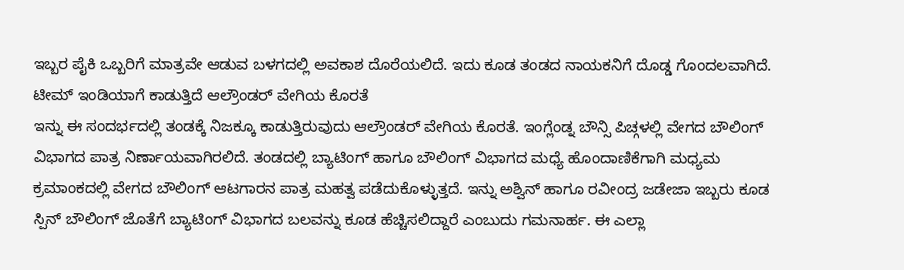ಇಬ್ಬರ ಪೈಕಿ ಒಬ್ಬರಿಗೆ ಮಾತ್ರವೇ ಆಡುವ ಬಳಗದಲ್ಲಿ ಅವಕಾಶ ದೊರೆಯಲಿದೆ. ಇದು ಕೂಡ ತಂಡದ ನಾಯಕನಿಗೆ ದೊಡ್ಡ ಗೊಂದಲವಾಗಿದೆ.
ಟೀಮ್ ಇಂಡಿಯಾಗೆ ಕಾಡುತ್ತಿದೆ ಆಲ್ರೌಂಡರ್ ವೇಗಿಯ ಕೊರತೆ
ಇನ್ನು ಈ ಸಂದರ್ಭದಲ್ಲಿ ತಂಡಕ್ಕೆ ನಿಜಕ್ಕೂ ಕಾಡುತ್ತಿರುವುದು ಆಲ್ರೌಂಡರ್ ವೇಗಿಯ ಕೊರತೆ. ಇಂಗ್ಲೆಂಡ್ನ ಬೌನ್ಸಿ ಪಿಚ್ಗಳಲ್ಲಿ ವೇಗದ ಬೌಲಿಂಗ್ ವಿಭಾಗದ ಪಾತ್ರ ನಿರ್ಣಾಯವಾಗಿರಲಿದೆ. ತಂಡದಲ್ಲಿ ಬ್ಯಾಟಿಂಗ್ ಹಾಗೂ ಬೌಲಿಂಗ್ ವಿಭಾಗದ ಮಧ್ಯೆ ಹೊಂದಾಣಿಕೆಗಾಗಿ ಮಧ್ಯಮ ಕ್ರಮಾಂಕದಲ್ಲಿ ವೇಗದ ಬೌಲಿಂಗ್ ಆಟಗಾರನ ಪಾತ್ರ ಮಹತ್ವ ಪಡೆದುಕೊಳ್ಳುತ್ತದೆ. ಇನ್ನು ಅಶ್ವಿನ್ ಹಾಗೂ ರವೀಂದ್ರ ಜಡೇಜಾ ಇಬ್ಬರು ಕೂಡ ಸ್ಪಿನ್ ಬೌಲಿಂಗ್ ಜೊತೆಗೆ ಬ್ಯಾಟಿಂಗ್ ವಿಭಾಗದ ಬಲವನ್ನು ಕೂಡ ಹೆಚ್ಚಿಸಲಿದ್ದಾರೆ ಎಂಬುದು ಗಮನಾರ್ಹ. ಈ ಎಲ್ಲಾ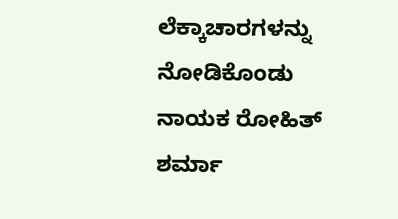ಲೆಕ್ಕಾಚಾರಗಳನ್ನು ನೋಡಿಕೊಂಡು ನಾಯಕ ರೋಹಿತ್ ಶರ್ಮಾ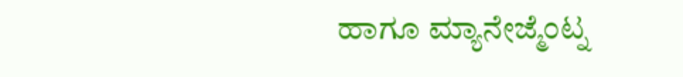ಹಾಗೂ ಮ್ಯಾನೇಜ್ಮೆಂಟ್ನ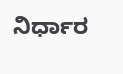ನಿರ್ಧಾರ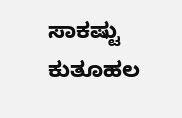ಸಾಕಷ್ಟು ಕುತೂಹಲ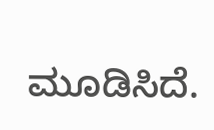ಮೂಡಿಸಿದೆ.